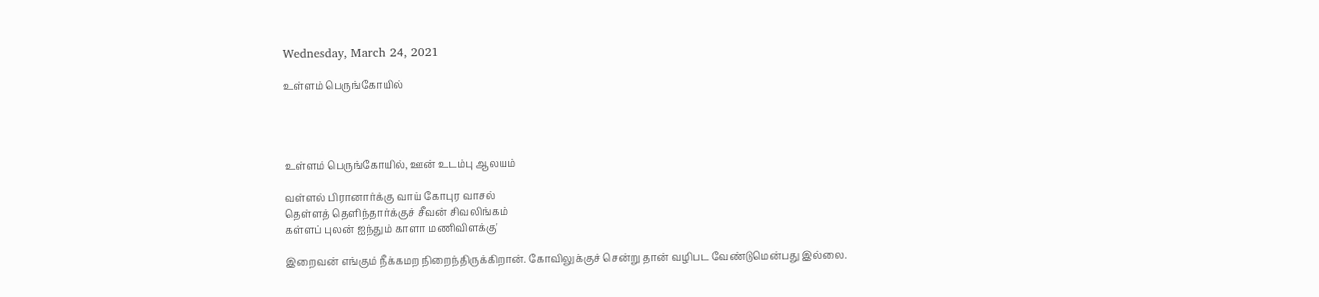Wednesday, March 24, 2021

உள்ளம் பெருங்கோயில்




உள்ளம் பெருங்கோயில், ஊன் உடம்பு ஆலயம்

வள்ளல் பிரானார்க்கு வாய் கோபுர வாசல்
தெள்ளத் தெளிந்தார்க்குச் சீவன் சிவலிங்கம்
கள்ளப் புலன் ஐந்தும் காளா மணிவிளக்கு'

இறைவன் எங்கும் நீக்கமற நிறைந்திருக்கிறான். கோவிலுக்குச் சென்று தான் வழிபட வேண்டுமென்பது இல்லை.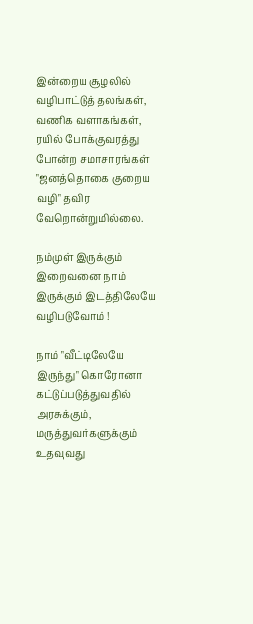இன்றைய சூழலில் வழிபாட்டுத் தலங்கள், வணிக வளாகங்கள், ரயில் போக்குவரத்து போன்ற சமாசாரங்கள் "ஜனத்தொகை குறைய வழி" தவிர வேறொன்றுமில்லை.

நம்முள் இருக்கும் இறைவனை நாம் இருக்கும் இடத்திலேயே வழிபடுவோம் !

நாம் "வீட்டிலேயே இருந்து" கொரோனா கட்டுப்படுத்துவதில் அரசுக்கும், மருத்துவர்களுக்கும் உதவுவது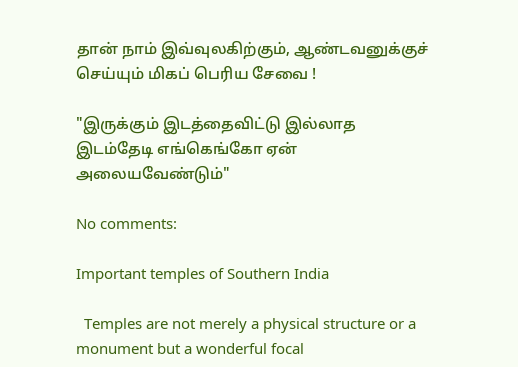தான் நாம் இவ்வுலகிற்கும், ஆண்டவனுக்குச் செய்யும் மிகப் பெரிய சேவை !

"இருக்கும் இடத்தைவிட்டு இல்லாத இடம்தேடி எங்கெங்கோ ஏன் அலையவேண்டும்"

No comments:

Important temples of Southern India

  Temples are not merely a physical structure or a monument but a wonderful focal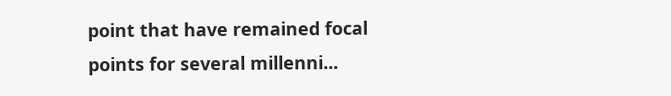point that have remained focal points for several millenni...